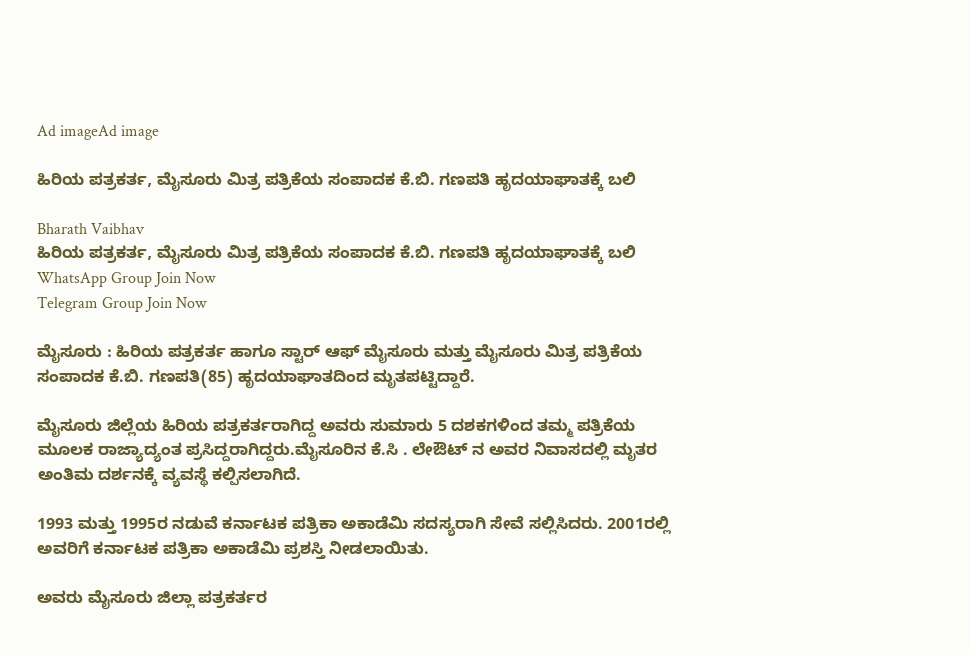Ad imageAd image

ಹಿರಿಯ ಪತ್ರಕರ್ತ, ಮೈಸೂರು ಮಿತ್ರ ಪತ್ರಿಕೆಯ ಸಂಪಾದಕ ಕೆ.ಬಿ. ಗಣಪತಿ ಹೃದಯಾಘಾತಕ್ಕೆ ಬಲಿ

Bharath Vaibhav
ಹಿರಿಯ ಪತ್ರಕರ್ತ, ಮೈಸೂರು ಮಿತ್ರ ಪತ್ರಿಕೆಯ ಸಂಪಾದಕ ಕೆ.ಬಿ. ಗಣಪತಿ ಹೃದಯಾಘಾತಕ್ಕೆ ಬಲಿ
WhatsApp Group Join Now
Telegram Group Join Now

ಮೈಸೂರು : ಹಿರಿಯ ಪತ್ರಕರ್ತ ಹಾಗೂ ಸ್ಟಾರ್‌ ಆಫ್‌ ಮೈಸೂರು ಮತ್ತು ಮೈಸೂರು ಮಿತ್ರ ಪತ್ರಿಕೆಯ ಸಂಪಾದಕ ಕೆ.ಬಿ. ಗಣಪತಿ(85) ಹೃದಯಾಘಾತದಿಂದ ಮೃತಪಟ್ಟಿದ್ದಾರೆ.

ಮೈಸೂರು ಜಿಲ್ಲೆಯ ಹಿರಿಯ ಪತ್ರಕರ್ತರಾಗಿದ್ದ ಅವರು ಸುಮಾರು 5 ದಶಕಗಳಿಂದ ತಮ್ಮ ಪತ್ರಿಕೆಯ ಮೂಲಕ ರಾಜ್ಯಾದ್ಯಂತ ಪ್ರಸಿದ್ದರಾಗಿದ್ದರು.ಮೈಸೂರಿನ ಕೆ.ಸಿ . ಲೇಔಟ್‌ ನ ಅವರ ನಿವಾಸದಲ್ಲಿ ಮೃತರ ಅಂತಿಮ ದರ್ಶನಕ್ಕೆ ವ್ಯವಸ್ಥೆ ಕಲ್ಪಿಸಲಾಗಿದೆ.

1993 ಮತ್ತು 1995ರ ನಡುವೆ ಕರ್ನಾಟಕ ಪತ್ರಿಕಾ ಅಕಾಡೆಮಿ ಸದಸ್ಯರಾಗಿ ಸೇವೆ ಸಲ್ಲಿಸಿದರು. 2001ರಲ್ಲಿ ಅವರಿಗೆ ಕರ್ನಾಟಕ ಪತ್ರಿಕಾ ಅಕಾಡೆಮಿ ಪ್ರಶಸ್ತಿ ನೀಡಲಾಯಿತು.

ಅವರು ಮೈಸೂರು ಜಿಲ್ಲಾ ಪತ್ರಕರ್ತರ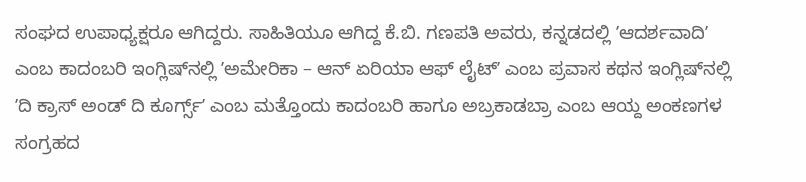ಸಂಘದ ಉಪಾಧ್ಯಕ್ಷರೂ ಆಗಿದ್ದರು. ಸಾಹಿತಿಯೂ ಆಗಿದ್ದ ಕೆ.ಬಿ. ಗಣಪತಿ ಅವರು, ಕನ್ನಡದಲ್ಲಿ ʼಆದರ್ಶವಾದಿʼ ಎಂಬ ಕಾದಂಬರಿ ಇಂಗ್ಲಿಷ್‌ನಲ್ಲಿ ʼಅಮೇರಿಕಾ – ಆನ್ ಏರಿಯಾ ಆಫ್ ಲೈಟ್ʼ ಎಂಬ ಪ್ರವಾಸ ಕಥನ ಇಂಗ್ಲಿಷ್‌ನಲ್ಲಿ ʼದಿ ಕ್ರಾಸ್ ಅಂಡ್ ದಿ ಕೂರ್ಗ್ಸ್ʼ ಎಂಬ ಮತ್ತೊಂದು ಕಾದಂಬರಿ ಹಾಗೂ ಅಬ್ರಕಾಡಬ್ರಾ ಎಂಬ ಆಯ್ದ ಅಂಕಣಗಳ ಸಂಗ್ರಹದ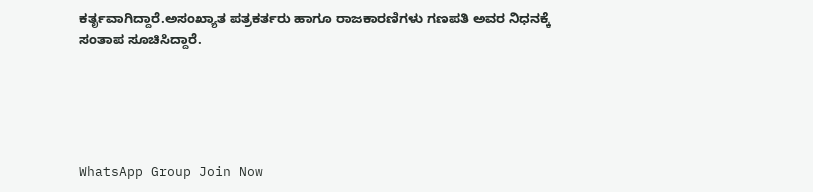ಕರ್ತೃವಾಗಿದ್ದಾರೆ.ಅಸಂಖ್ಯಾತ ಪತ್ರಕರ್ತರು ಹಾಗೂ ರಾಜಕಾರಣಿಗಳು ಗಣಪತಿ ಅವರ ನಿಧನಕ್ಕೆ ಸಂತಾಪ ಸೂಚಿಸಿದ್ದಾರೆ.





WhatsApp Group Join Now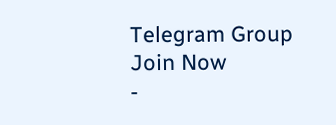Telegram Group Join Now
-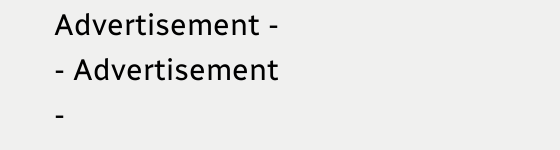Advertisement -  - Advertisement -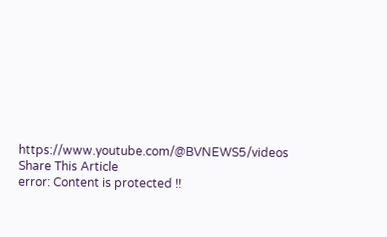https://www.youtube.com/@BVNEWS5/videos
Share This Article
error: Content is protected !!